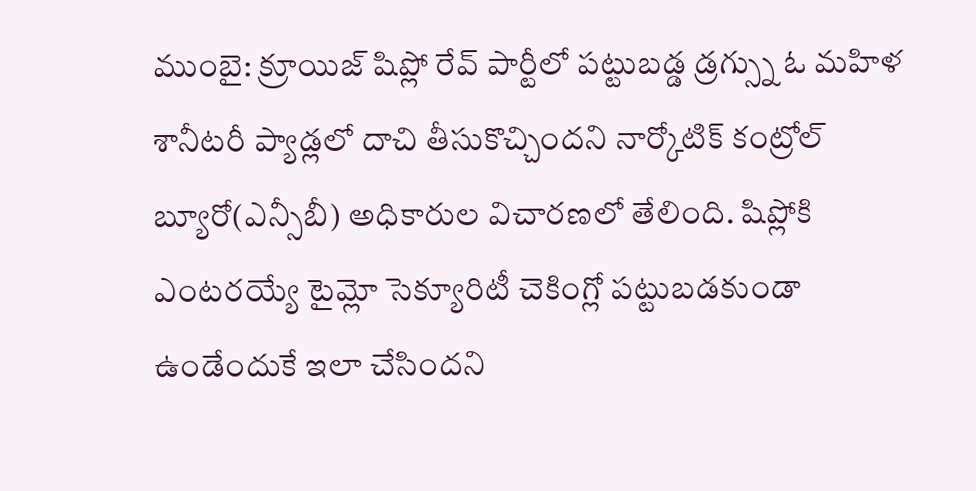ముంబై: క్రూయిజ్ షిప్లో రేవ్ పార్టీలో పట్టుబడ్డ డ్రగ్స్ను ఓ మహిళ శానీటరీ ప్యాడ్లలో దాచి తీసుకొచ్చిందని నార్కోటిక్ కంట్రోల్ బ్యూరో(ఎన్సీబీ) అధికారుల విచారణలో తేలింది. షిప్లోకి ఎంటరయ్యే టైమ్లో సెక్యూరిటీ చెకింగ్లో పట్టుబడకుండా ఉండేందుకే ఇలా చేసిందని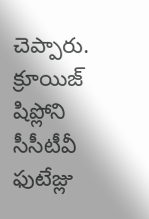చెప్పారు. క్రూయిజ్ షిప్లోని సీసీటీవీ ఫుటేజ్లు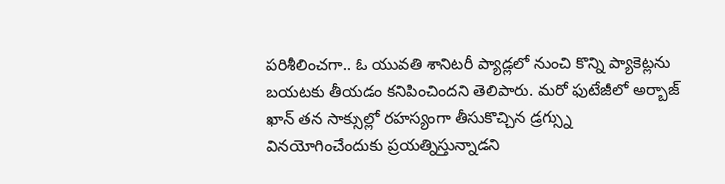పరిశీలించగా.. ఓ యువతి శానిటరీ ప్యాడ్లలో నుంచి కొన్ని ప్యాకెట్లను బయటకు తీయడం కనిపించిందని తెలిపారు. మరో ఫుటేజీలో అర్బాజ్ ఖాన్ తన సాక్సుల్లో రహస్యంగా తీసుకొచ్చిన డ్రగ్స్ను వినయోగించేందుకు ప్రయత్నిస్తున్నాడని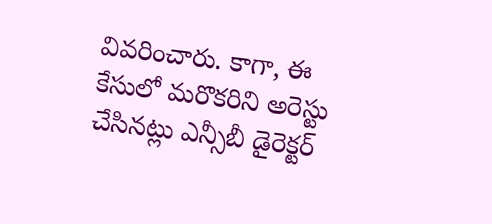వివరించారు. కాగా, ఈ కేసులో మరొకరిని అరెస్టు చేసినట్లు ఎన్సీబీ డైరెక్టర్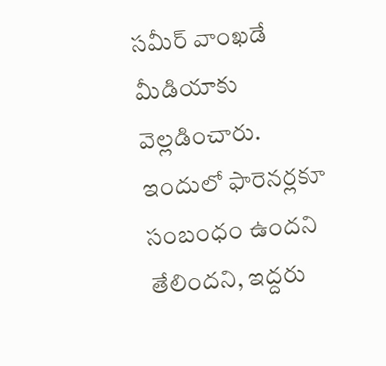సమీర్ వాంఖడే మీడియాకు వెల్లడించారు. ఇందులో ఫారెనర్లకూ సంబంధం ఉందని తేలిందని, ఇద్దరు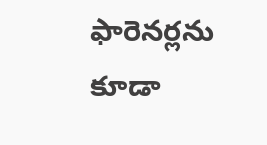ఫారెనర్లను కూడా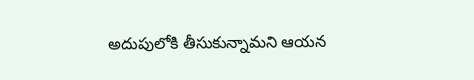అదుపులోకి తీసుకున్నామని ఆయన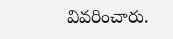వివరించారు.